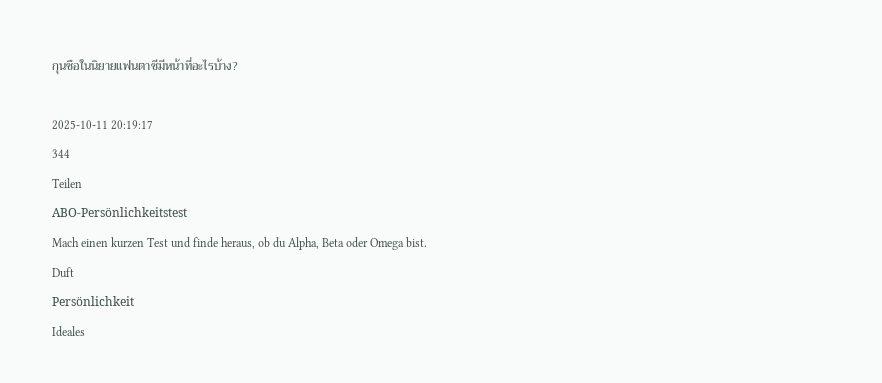กุนซือในนิยายแฟนตาซีมีหน้าที่อะไรบ้าง?

2025-10-11 20:19:17
344
Teilen
ABO-Persönlichkeitstest
Mach einen kurzen Test und finde heraus, ob du Alpha, Beta oder Omega bist.
Duft
Persönlichkeit
Ideales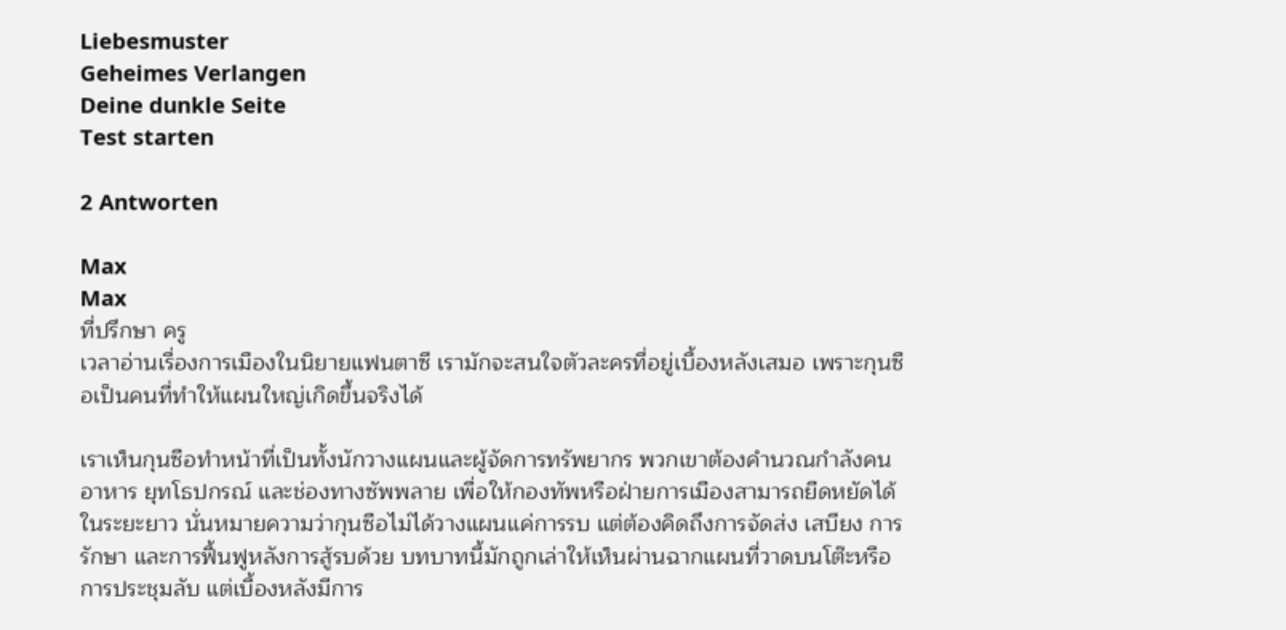Liebesmuster
Geheimes Verlangen
Deine dunkle Seite
Test starten

2 Antworten

Max
Max
ที่ปรึกษา ครู
เวลาอ่านเรื่องการเมืองในนิยายแฟนตาซี เรามักจะสนใจตัวละครที่อยู่เบื้องหลังเสมอ เพราะกุนซือเป็นคนที่ทำให้แผนใหญ่เกิดขึ้นจริงได้

เราเห็นกุนซือทำหน้าที่เป็นทั้งนักวางแผนและผู้จัดการทรัพยากร พวกเขาต้องคำนวณกำลังคน อาหาร ยุทโธปกรณ์ และช่องทางซัพพลาย เพื่อให้กองทัพหรือฝ่ายการเมืองสามารถยืดหยัดได้ในระยะยาว นั่นหมายความว่ากุนซือไม่ได้วางแผนแค่การรบ แต่ต้องคิดถึงการจัดส่ง เสบียง การรักษา และการฟื้นฟูหลังการสู้รบด้วย บทบาทนี้มักถูกเล่าให้เห็นผ่านฉากแผนที่วาดบนโต๊ะหรือการประชุมลับ แต่เบื้องหลังมีการ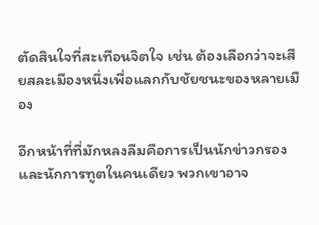ตัดสินใจที่สะเทือนจิตใจ เช่น ต้องเลือกว่าจะเสียสละเมืองหนึ่งเพื่อแลกกับชัยชนะของหลายเมือง

อีกหน้าที่ที่มักหลงลืมคือการเป็นนักข่าวกรองและนักการทูตในคนเดียว พวกเขาอาจ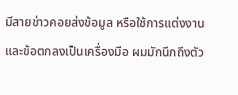มีสายข่าวคอยส่งข้อมูล หรือใช้การแต่งงานและข้อตกลงเป็นเครื่องมือ ผมมักนึกถึงตัว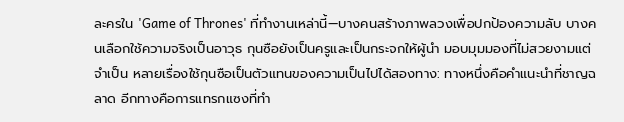ละครใน 'Game of Thrones' ที่ทำงานเหล่านี้—บางคนสร้างภาพลวงเพื่อปกป้องความลับ บางคนเลือกใช้ความจริงเป็นอาวุธ กุนซือยังเป็นครูและเป็นกระจกให้ผู้นำ มอบมุมมองที่ไม่สวยงามแต่จำเป็น หลายเรื่องใช้กุนซือเป็นตัวแทนของความเป็นไปได้สองทาง: ทางหนึ่งคือคำแนะนำที่ชาญฉลาด อีกทางคือการแทรกแซงที่ทำ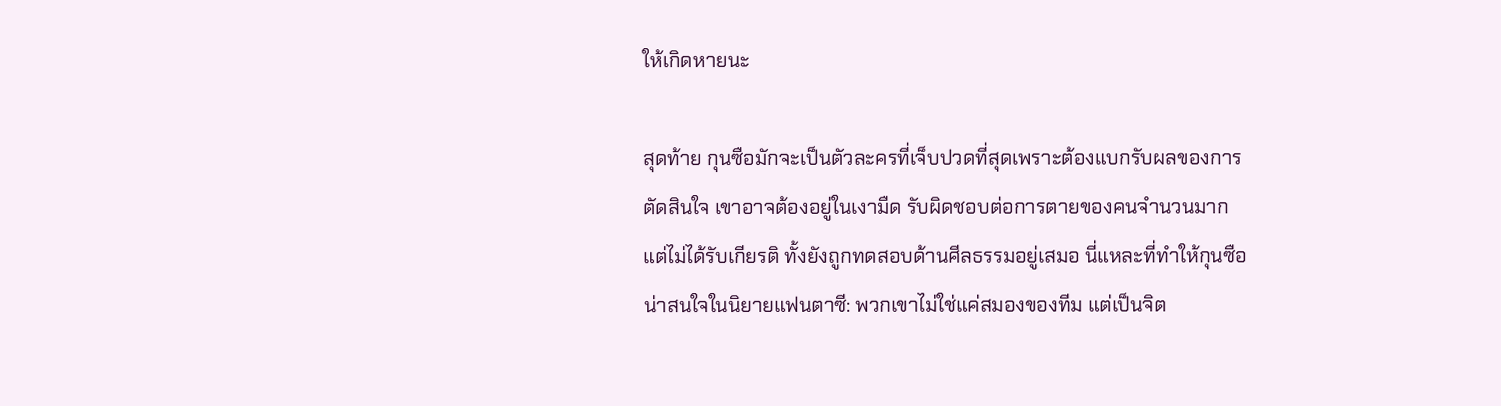ให้เกิดหายนะ

สุดท้าย กุนซือมักจะเป็นตัวละครที่เจ็บปวดที่สุดเพราะต้องแบกรับผลของการตัดสินใจ เขาอาจต้องอยู่ในเงามืด รับผิดชอบต่อการตายของคนจำนวนมากแต่ไม่ได้รับเกียรติ ทั้งยังถูกทดสอบด้านศีลธรรมอยู่เสมอ นี่แหละที่ทำให้กุนซือน่าสนใจในนิยายแฟนตาซี: พวกเขาไม่ใช่แค่สมองของทีม แต่เป็นจิต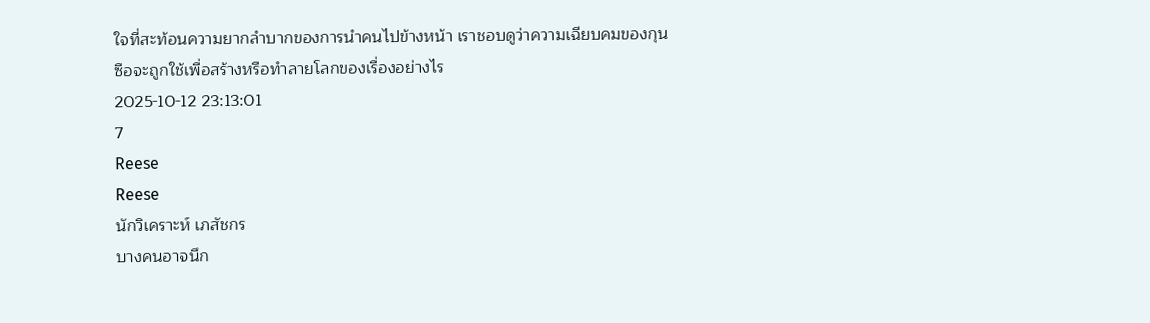ใจที่สะท้อนความยากลำบากของการนำคนไปข้างหน้า เราชอบดูว่าความเฉียบคมของกุนซือจะถูกใช้เพื่อสร้างหรือทำลายโลกของเรื่องอย่างไร
2025-10-12 23:13:01
7
Reese
Reese
นักวิเคราะห์ เภสัชกร
บางคนอาจนึก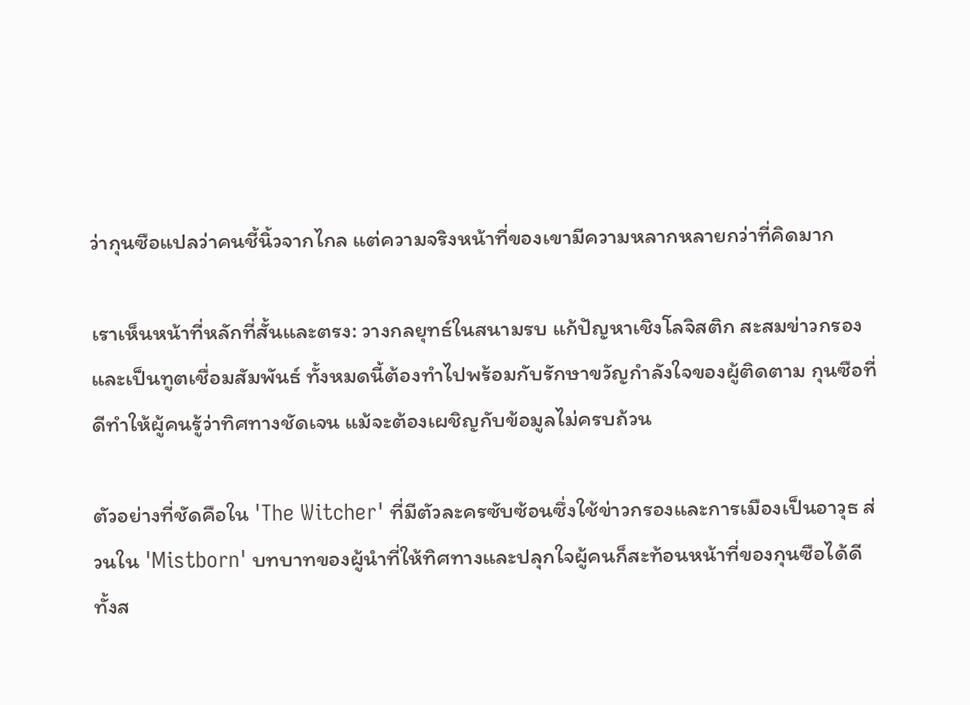ว่ากุนซือแปลว่าคนชี้นิ้วจากไกล แต่ความจริงหน้าที่ของเขามีความหลากหลายกว่าที่คิดมาก

เราเห็นหน้าที่หลักที่สั้นและตรง: วางกลยุทธ์ในสนามรบ แก้ปัญหาเชิงโลจิสติก สะสมข่าวกรอง และเป็นทูตเชื่อมสัมพันธ์ ทั้งหมดนี้ต้องทำไปพร้อมกับรักษาขวัญกำลังใจของผู้ติดตาม กุนซือที่ดีทำให้ผู้คนรู้ว่าทิศทางชัดเจน แม้จะต้องเผชิญกับข้อมูลไม่ครบถ้วน

ตัวอย่างที่ชัดคือใน 'The Witcher' ที่มีตัวละครซับซ้อนซึ่งใช้ข่าวกรองและการเมืองเป็นอาวุธ ส่วนใน 'Mistborn' บทบาทของผู้นำที่ให้ทิศทางและปลุกใจผู้คนก็สะท้อนหน้าที่ของกุนซือได้ดี ทั้งส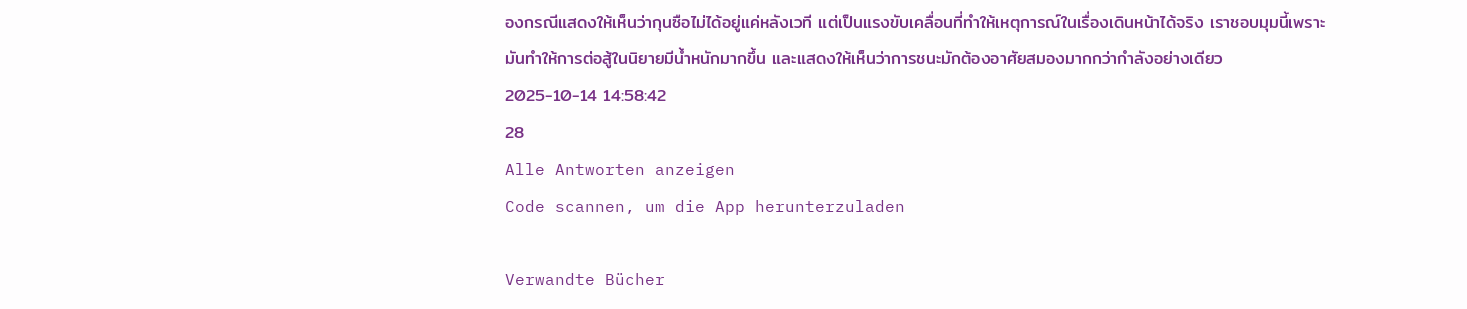องกรณีแสดงให้เห็นว่ากุนซือไม่ได้อยู่แค่หลังเวที แต่เป็นแรงขับเคลื่อนที่ทำให้เหตุการณ์ในเรื่องเดินหน้าได้จริง เราชอบมุมนี้เพราะมันทำให้การต่อสู้ในนิยายมีน้ำหนักมากขึ้น และแสดงให้เห็นว่าการชนะมักต้องอาศัยสมองมากกว่ากำลังอย่างเดียว
2025-10-14 14:58:42
28
Alle Antworten anzeigen
Code scannen, um die App herunterzuladen

Verwandte Bücher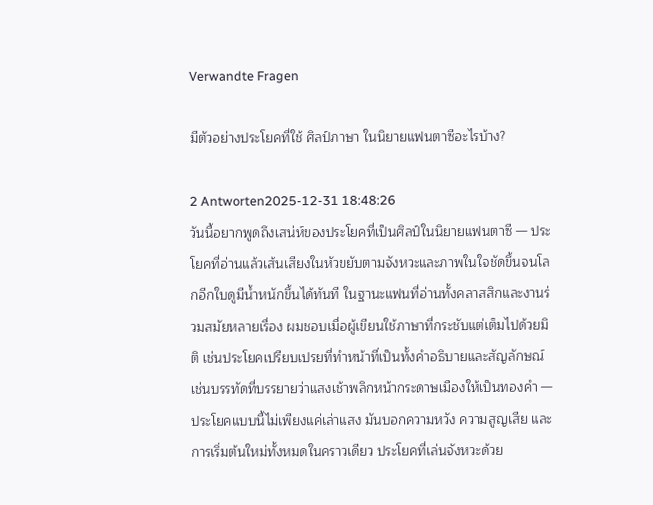Verwandte Fragen

มีตัวอย่างประโยคที่ใช้ ศิลป์ภาษา ในนิยายแฟนตาซีอะไรบ้าง?

2 Antworten2025-12-31 18:48:26
วันนี้อยากพูดถึงเสน่ห์ของประโยคที่เป็นศิลป์ในนิยายแฟนตาซี — ประโยคที่อ่านแล้วเส้นเสียงในหัวขยับตามจังหวะและภาพในใจชัดขึ้นจนโลกอีกใบดูมีน้ำหนักขึ้นได้ทันที ในฐานะแฟนที่อ่านทั้งคลาสสิกและงานร่วมสมัยหลายเรื่อง ผมชอบเมื่อผู้เขียนใช้ภาษาที่กระชับแต่เต็มไปด้วยมิติ เช่นประโยคเปรียบเปรยที่ทำหน้าที่เป็นทั้งคำอธิบายและสัญลักษณ์ เช่นบรรทัดที่บรรยายว่าแสงเช้าพลิกหน้ากระดาษเมืองให้เป็นทองคำ — ประโยคแบบนี้ไม่เพียงแค่เล่าแสง มันบอกความหวัง ความสูญเสีย และการเริ่มต้นใหม่ทั้งหมดในคราวเดียว ประโยคที่เล่นจังหวะด้วย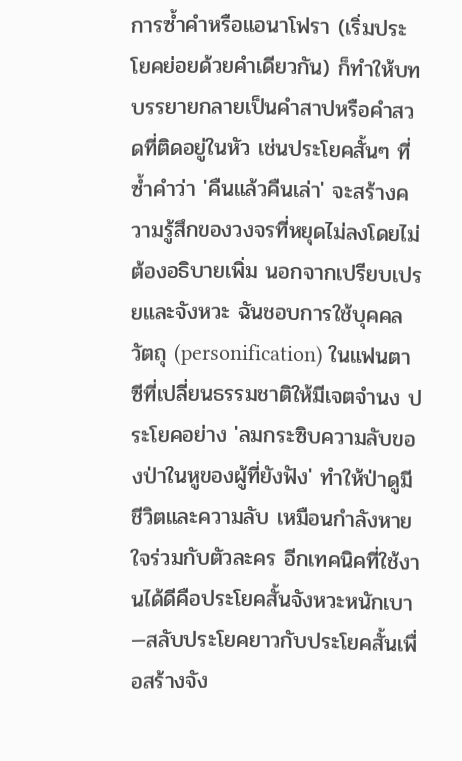การซ้ำคำหรือแอนาโฟรา (เริ่มประโยคย่อยด้วยคำเดียวกัน) ก็ทำให้บทบรรยายกลายเป็นคำสาปหรือคำสวดที่ติดอยู่ในหัว เช่นประโยคสั้นๆ ที่ซ้ำคำว่า 'คืนแล้วคืนเล่า' จะสร้างความรู้สึกของวงจรที่หยุดไม่ลงโดยไม่ต้องอธิบายเพิ่ม นอกจากเปรียบเปรยและจังหวะ ฉันชอบการใช้บุคคลวัตถุ (personification) ในแฟนตาซีที่เปลี่ยนธรรมชาติให้มีเจตจำนง ประโยคอย่าง 'ลมกระซิบความลับของป่าในหูของผู้ที่ยังฟัง' ทำให้ป่าดูมีชีวิตและความลับ เหมือนกำลังหายใจร่วมกับตัวละคร อีกเทคนิคที่ใช้งานได้ดีคือประโยคสั้นจังหวะหนักเบา—สลับประโยคยาวกับประโยคสั้นเพื่อสร้างจัง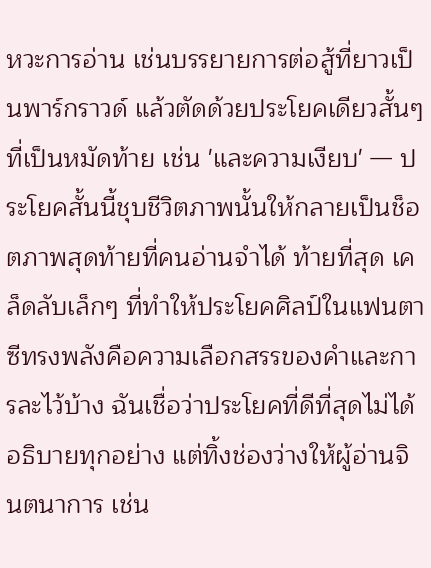หวะการอ่าน เช่นบรรยายการต่อสู้ที่ยาวเป็นพาร์กราวด์ แล้วตัดด้วยประโยคเดียวสั้นๆ ที่เป็นหมัดท้าย เช่น 'และความเงียบ' — ประโยคสั้นนี้ชุบชีวิตภาพนั้นให้กลายเป็นช็อตภาพสุดท้ายที่คนอ่านจำได้ ท้ายที่สุด เคล็ดลับเล็กๆ ที่ทำให้ประโยคศิลป์ในแฟนตาซีทรงพลังคือความเลือกสรรของคำและการละไว้บ้าง ฉันเชื่อว่าประโยคที่ดีที่สุดไม่ได้อธิบายทุกอย่าง แต่ทิ้งช่องว่างให้ผู้อ่านจินตนาการ เช่น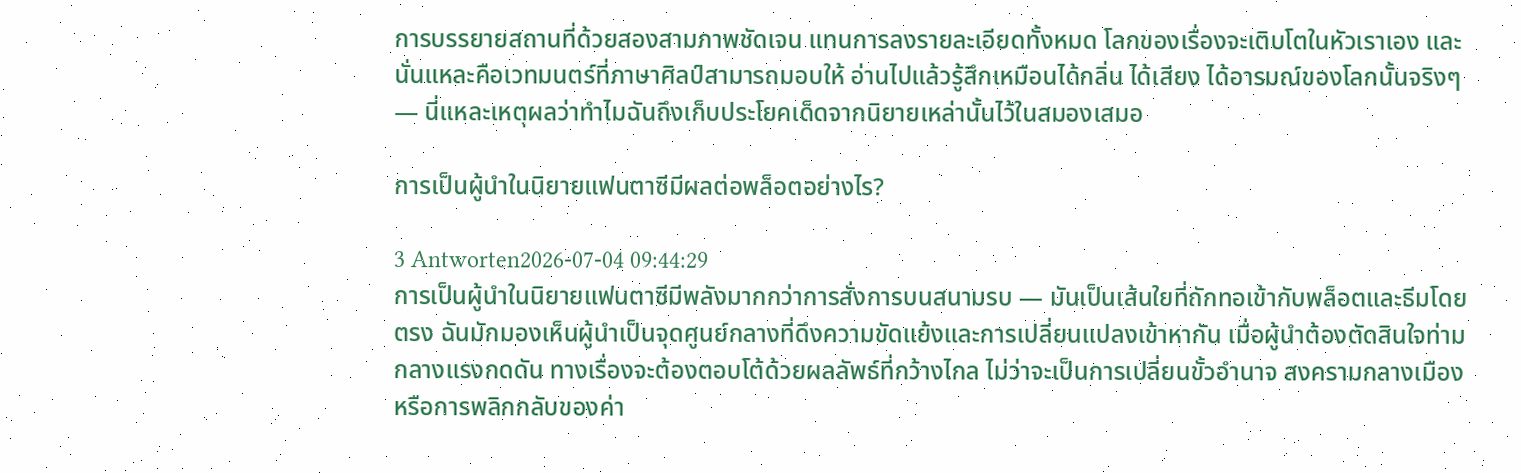การบรรยายสถานที่ด้วยสองสามภาพชัดเจน แทนการลงรายละเอียดทั้งหมด โลกของเรื่องจะเติบโตในหัวเราเอง และนั่นแหละคือเวทมนตร์ที่ภาษาศิลป์สามารถมอบให้ อ่านไปแล้วรู้สึกเหมือนได้กลิ่น ได้เสียง ได้อารมณ์ของโลกนั้นจริงๆ — นี่แหละเหตุผลว่าทำไมฉันถึงเก็บประโยคเด็ดจากนิยายเหล่านั้นไว้ในสมองเสมอ

การเป็นผู้นำในนิยายแฟนตาซีมีผลต่อพล็อตอย่างไร?

3 Antworten2026-07-04 09:44:29
การเป็นผู้นำในนิยายแฟนตาซีมีพลังมากกว่าการสั่งการบนสนามรบ — มันเป็นเส้นใยที่ถักทอเข้ากับพล็อตและธีมโดยตรง ฉันมักมองเห็นผู้นำเป็นจุดศูนย์กลางที่ดึงความขัดแย้งและการเปลี่ยนแปลงเข้าหากัน เมื่อผู้นำต้องตัดสินใจท่ามกลางแรงกดดัน ทางเรื่องจะต้องตอบโต้ด้วยผลลัพธ์ที่กว้างไกล ไม่ว่าจะเป็นการเปลี่ยนขั้วอำนาจ สงครามกลางเมือง หรือการพลิกกลับของค่า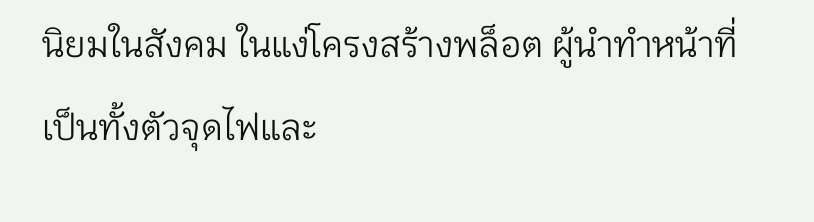นิยมในสังคม ในแง่โครงสร้างพล็อต ผู้นำทำหน้าที่เป็นทั้งตัวจุดไฟและ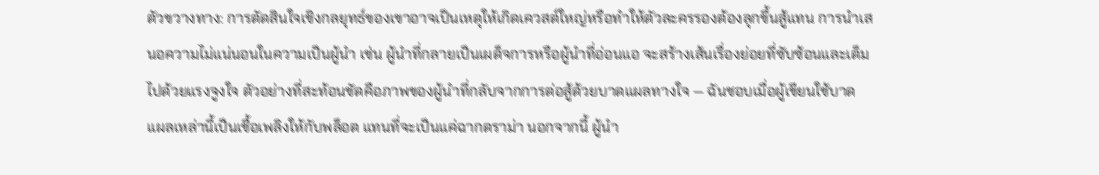ตัวขวางทาง: การตัดสินใจเชิงกลยุทธ์ของเขาอาจเป็นเหตุให้เกิดเควสต์ใหญ่หรือทำให้ตัวละครรองต้องลุกขึ้นสู้แทน การนำเสนอความไม่แน่นอนในความเป็นผู้นำ เช่น ผู้นำที่กลายเป็นเผด็จการหรือผู้นำที่อ่อนแอ จะสร้างเส้นเรื่องย่อยที่ซับซ้อนและเต็มไปด้วยแรงจูงใจ ตัวอย่างที่สะท้อนชัดคือภาพของผู้นำที่กลับจากการต่อสู้ด้วยบาดแผลทางใจ — ฉันชอบเมื่อผู้เขียนใช้บาดแผลเหล่านี้เป็นเชื้อเพลิงให้กับพล็อต แทนที่จะเป็นแค่ฉากดราม่า นอกจากนี้ ผู้นำ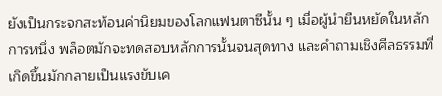ยังเป็นกระจกสะท้อนค่านิยมของโลกแฟนตาซีนั้น ๆ เมื่อผู้นำยืนหยัดในหลักการหนึ่ง พล็อตมักจะทดสอบหลักการนั้นจนสุดทาง และคำถามเชิงศีลธรรมที่เกิดขึ้นมักกลายเป็นแรงขับเค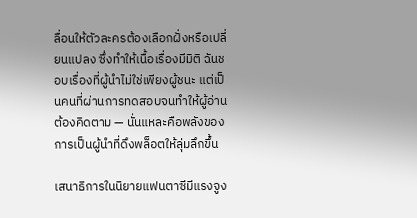ลื่อนให้ตัวละครต้องเลือกฝั่งหรือเปลี่ยนแปลง ซึ่งทำให้เนื้อเรื่องมีมิติ ฉันชอบเรื่องที่ผู้นำไม่ใช่เพียงผู้ชนะ แต่เป็นคนที่ผ่านการทดสอบจนทำให้ผู้อ่านต้องคิดตาม — นั่นแหละคือพลังของการเป็นผู้นำที่ดึงพล็อตให้ลุ่มลึกขึ้น

เสนาธิการในนิยายแฟนตาซีมีแรงจูง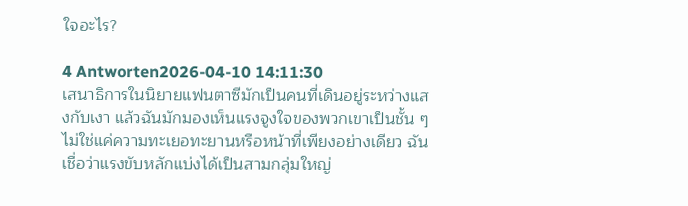ใจอะไร?

4 Antworten2026-04-10 14:11:30
เสนาธิการในนิยายแฟนตาซีมักเป็นคนที่เดินอยู่ระหว่างแสงกับเงา แล้วฉันมักมองเห็นแรงจูงใจของพวกเขาเป็นชั้น ๆ ไม่ใช่แค่ความทะเยอทะยานหรือหน้าที่เพียงอย่างเดียว ฉันเชื่อว่าแรงขับหลักแบ่งได้เป็นสามกลุ่มใหญ่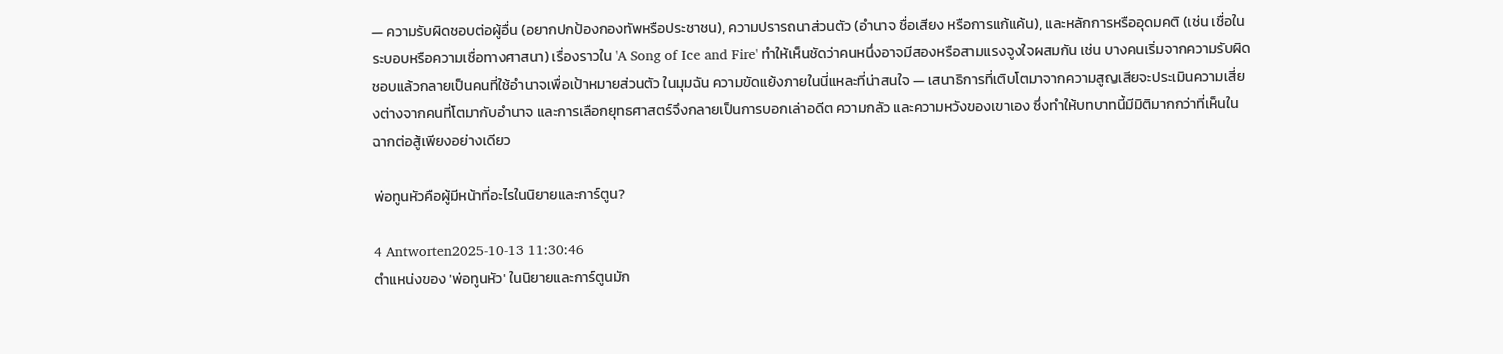— ความรับผิดชอบต่อผู้อื่น (อยากปกป้องกองทัพหรือประชาชน), ความปรารถนาส่วนตัว (อำนาจ ชื่อเสียง หรือการแก้แค้น), และหลักการหรืออุดมคติ (เช่น เชื่อในระบอบหรือความเชื่อทางศาสนา) เรื่องราวใน 'A Song of Ice and Fire' ทำให้เห็นชัดว่าคนหนึ่งอาจมีสองหรือสามแรงจูงใจผสมกัน เช่น บางคนเริ่มจากความรับผิดชอบแล้วกลายเป็นคนที่ใช้อำนาจเพื่อเป้าหมายส่วนตัว ในมุมฉัน ความขัดแย้งภายในนี่แหละที่น่าสนใจ — เสนาธิการที่เติบโตมาจากความสูญเสียจะประเมินความเสี่ยงต่างจากคนที่โตมากับอำนาจ และการเลือกยุทธศาสตร์จึงกลายเป็นการบอกเล่าอดีต ความกลัว และความหวังของเขาเอง ซึ่งทำให้บทบาทนี้มีมิติมากกว่าที่เห็นในฉากต่อสู้เพียงอย่างเดียว

พ่อทูนหัวคือผู้มีหน้าที่อะไรในนิยายและการ์ตูน?

4 Antworten2025-10-13 11:30:46
ตำแหน่งของ 'พ่อทูนหัว' ในนิยายและการ์ตูนมัก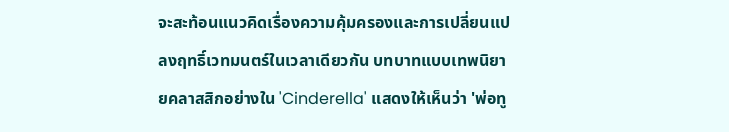จะสะท้อนแนวคิดเรื่องความคุ้มครองและการเปลี่ยนแปลงฤทธิ์เวทมนตร์ในเวลาเดียวกัน บทบาทแบบเทพนิยายคลาสสิกอย่างใน 'Cinderella' แสดงให้เห็นว่า 'พ่อทู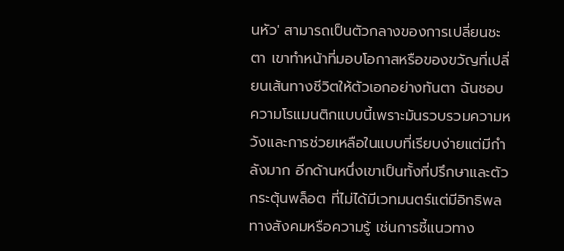นหัว' สามารถเป็นตัวกลางของการเปลี่ยนชะตา เขาทำหน้าที่มอบโอกาสหรือของขวัญที่เปลี่ยนเส้นทางชีวิตให้ตัวเอกอย่างทันตา ฉันชอบความโรแมนติกแบบนี้เพราะมันรวบรวมความหวังและการช่วยเหลือในแบบที่เรียบง่ายแต่มีกำลังมาก อีกด้านหนึ่งเขาเป็นทั้งที่ปรึกษาและตัวกระตุ้นพล็อต ที่ไม่ได้มีเวทมนตร์แต่มีอิทธิพลทางสังคมหรือความรู้ เช่นการชี้แนวทาง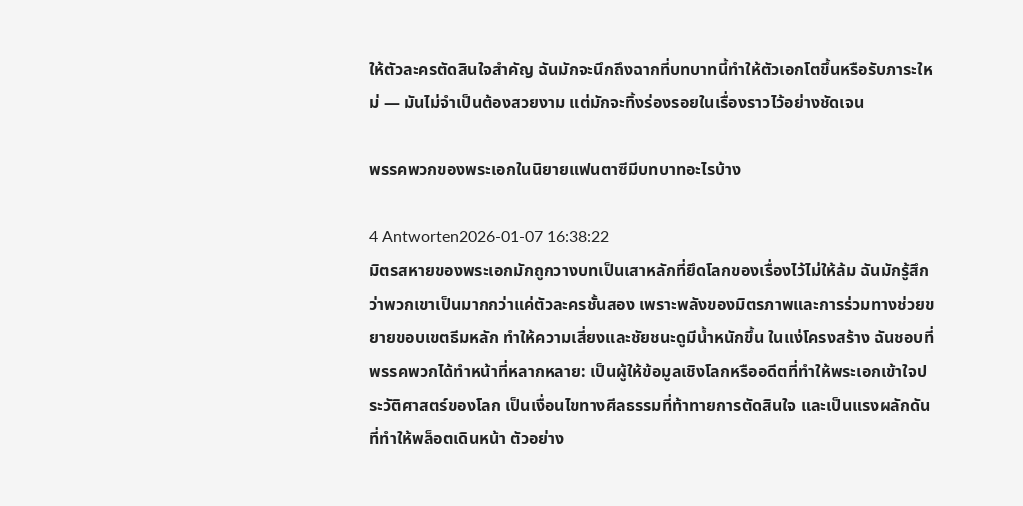ให้ตัวละครตัดสินใจสำคัญ ฉันมักจะนึกถึงฉากที่บทบาทนี้ทำให้ตัวเอกโตขึ้นหรือรับภาระใหม่ — มันไม่จำเป็นต้องสวยงาม แต่มักจะทิ้งร่องรอยในเรื่องราวไว้อย่างชัดเจน

พรรคพวกของพระเอกในนิยายแฟนตาซีมีบทบาทอะไรบ้าง

4 Antworten2026-01-07 16:38:22
มิตรสหายของพระเอกมักถูกวางบทเป็นเสาหลักที่ยึดโลกของเรื่องไว้ไม่ให้ล้ม ฉันมักรู้สึกว่าพวกเขาเป็นมากกว่าแค่ตัวละครชั้นสอง เพราะพลังของมิตรภาพและการร่วมทางช่วยขยายขอบเขตธีมหลัก ทำให้ความเสี่ยงและชัยชนะดูมีน้ำหนักขึ้น ในแง่โครงสร้าง ฉันชอบที่พรรคพวกได้ทำหน้าที่หลากหลาย: เป็นผู้ให้ข้อมูลเชิงโลกหรืออดีตที่ทำให้พระเอกเข้าใจประวัติศาสตร์ของโลก เป็นเงื่อนไขทางศีลธรรมที่ท้าทายการตัดสินใจ และเป็นแรงผลักดันที่ทำให้พล็อตเดินหน้า ตัวอย่าง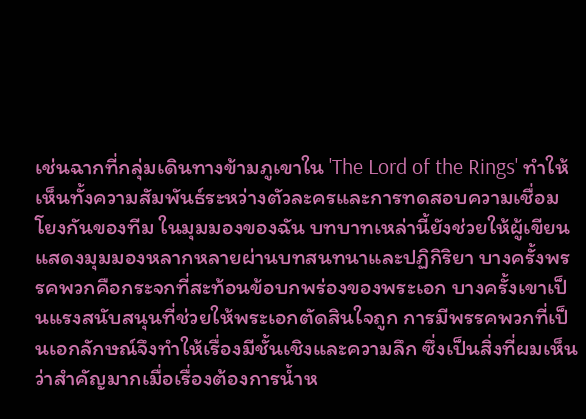เช่นฉากที่กลุ่มเดินทางข้ามภูเขาใน 'The Lord of the Rings' ทำให้เห็นทั้งความสัมพันธ์ระหว่างตัวละครและการทดสอบความเชื่อมโยงกันของทีม ในมุมมองของฉัน บทบาทเหล่านี้ยังช่วยให้ผู้เขียนแสดงมุมมองหลากหลายผ่านบทสนทนาและปฏิกิริยา บางครั้งพรรคพวกคือกระจกที่สะท้อนข้อบกพร่องของพระเอก บางครั้งเขาเป็นแรงสนับสนุนที่ช่วยให้พระเอกตัดสินใจถูก การมีพรรคพวกที่เป็นเอกลักษณ์จึงทำให้เรื่องมีชั้นเชิงและความลึก ซึ่งเป็นสิ่งที่ผมเห็นว่าสำคัญมากเมื่อเรื่องต้องการน้ำห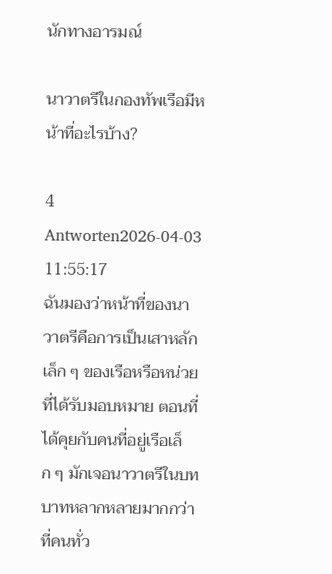นักทางอารมณ์

นาวาตรีในกองทัพเรือมีหน้าที่อะไรบ้าง?

4 Antworten2026-04-03 11:55:17
ฉันมองว่าหน้าที่ของนาวาตรีคือการเป็นเสาหลักเล็ก ๆ ของเรือหรือหน่วยที่ได้รับมอบหมาย ตอนที่ได้คุยกับคนที่อยู่เรือเล็ก ๆ มักเจอนาวาตรีในบทบาทหลากหลายมากกว่าที่คนทั่ว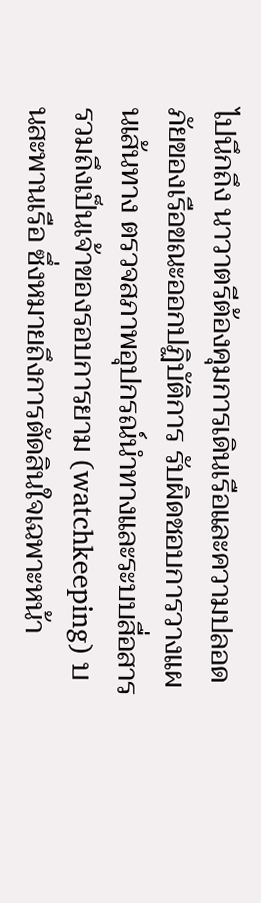ไปนึกถึง นาวาตรีต้องคุมการเดินเรือและความปลอดภัยของเรือขณะออกปฏิบัติการ รับผิดชอบการวางแผนเส้นทาง ตรวจสภาพอุปกรณ์นำทางและระบบสื่อสาร รวมถึงเป็นเจ้าของรอบการยาม (watchkeeping) บนสะพานเรือ ซึ่งหมายถึงการตัดสินใจเฉพาะหน้า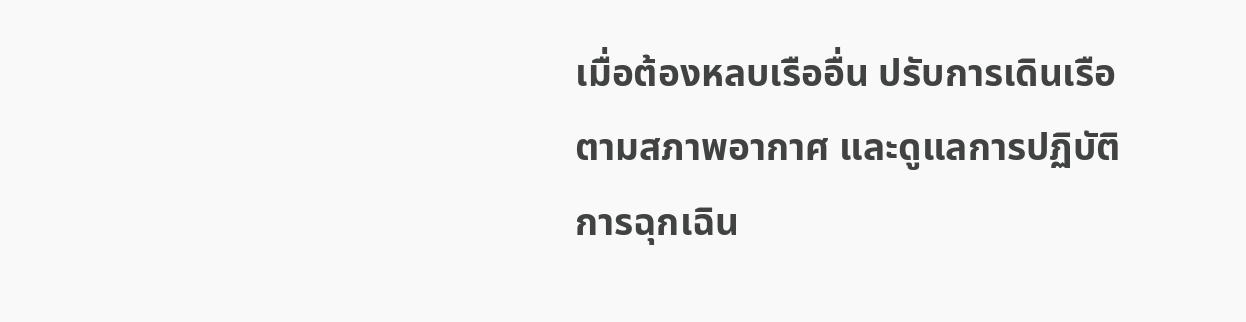เมื่อต้องหลบเรืออื่น ปรับการเดินเรือตามสภาพอากาศ และดูแลการปฏิบัติการฉุกเฉิน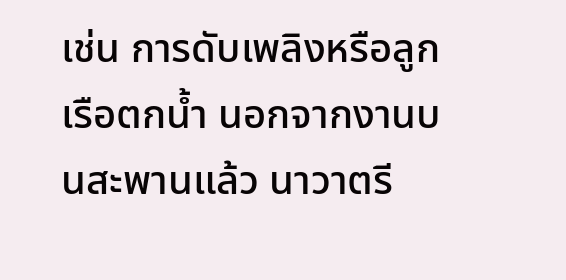เช่น การดับเพลิงหรือลูกเรือตกน้ำ นอกจากงานบนสะพานแล้ว นาวาตรี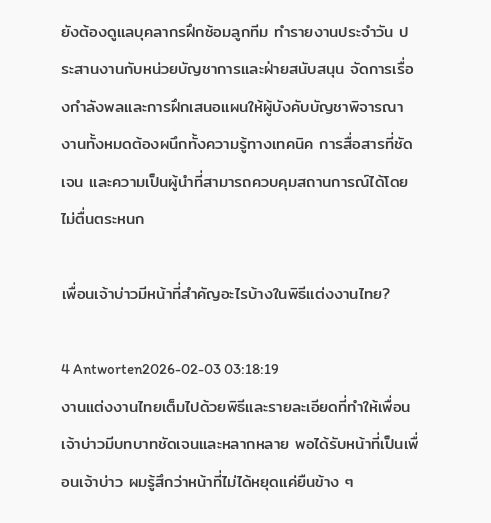ยังต้องดูแลบุคลากรฝึกซ้อมลูกทีม ทำรายงานประจำวัน ประสานงานกับหน่วยบัญชาการและฝ่ายสนับสนุน จัดการเรื่องกำลังพลและการฝึกเสนอแผนให้ผู้บังคับบัญชาพิจารณา งานทั้งหมดต้องผนึกทั้งความรู้ทางเทคนิค การสื่อสารที่ชัดเจน และความเป็นผู้นำที่สามารถควบคุมสถานการณ์ได้โดยไม่ตื่นตระหนก

เพื่อนเจ้าบ่าวมีหน้าที่สำคัญอะไรบ้างในพิธีแต่งงานไทย?

4 Antworten2026-02-03 03:18:19
งานแต่งงานไทยเต็มไปด้วยพิธีและรายละเอียดที่ทำให้เพื่อนเจ้าบ่าวมีบทบาทชัดเจนและหลากหลาย พอได้รับหน้าที่เป็นเพื่อนเจ้าบ่าว ผมรู้สึกว่าหน้าที่ไม่ได้หยุดแค่ยืนข้าง ๆ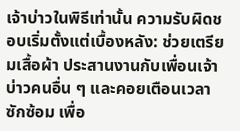เจ้าบ่าวในพิธีเท่านั้น ความรับผิดชอบเริ่มตั้งแต่เบื้องหลัง: ช่วยเตรียมเสื้อผ้า ประสานงานกับเพื่อนเจ้าบ่าวคนอื่น ๆ และคอยเตือนเวลาซักซ้อม เพื่อ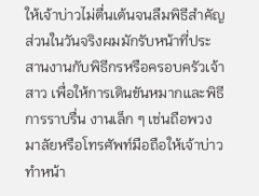ให้เจ้าบ่าวไม่ตื่นเต้นจนลืมพิธีสำคัญ ส่วนในวันจริงผมมักรับหน้าที่ประสานงานกับพิธีกรหรือครอบครัวเจ้าสาว เพื่อให้การเดินขันหมากและพิธีการราบรื่น งานเล็ก ๆ เช่นถือพวงมาลัยหรือโทรศัพท์มือถือให้เจ้าบ่าว ทำหน้า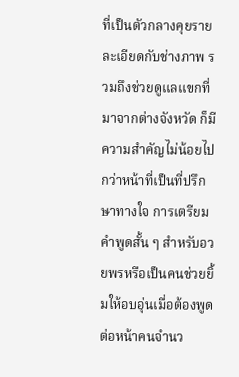ที่เป็นตัวกลางคุยรายละเอียดกับช่างภาพ รวมถึงช่วยดูแลแขกที่มาจากต่างจังหวัด ก็มีความสำคัญไม่น้อยไปกว่าหน้าที่เป็นที่ปรึกษาทางใจ การเตรียมคำพูดสั้น ๆ สำหรับอวยพรหรือเป็นคนช่วยยิ้มให้อบอุ่นเมื่อต้องพูดต่อหน้าคนจำนว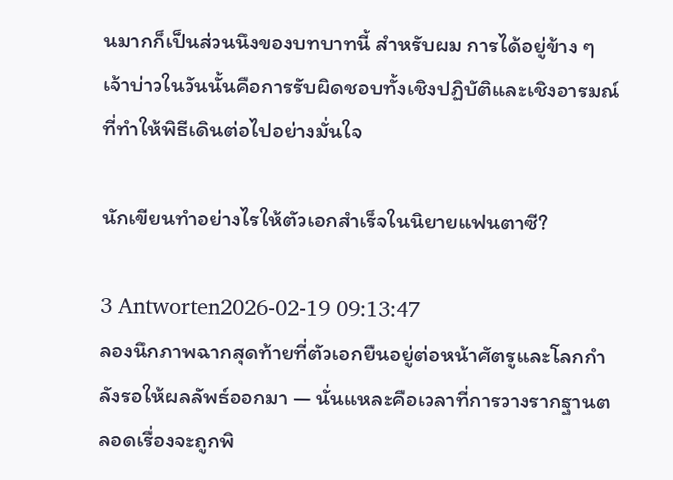นมากก็เป็นส่วนนึงของบทบาทนี้ สำหรับผม การได้อยู่ข้าง ๆ เจ้าบ่าวในวันนั้นคือการรับผิดชอบทั้งเชิงปฏิบัติและเชิงอารมณ์ ที่ทำให้พิธีเดินต่อไปอย่างมั่นใจ

นักเขียนทำอย่างไรให้ตัวเอกสําเร็จในนิยายแฟนตาซี?

3 Antworten2026-02-19 09:13:47
ลองนึกภาพฉากสุดท้ายที่ตัวเอกยืนอยู่ต่อหน้าศัตรูและโลกกำลังรอให้ผลลัพธ์ออกมา — นั่นแหละคือเวลาที่การวางรากฐานตลอดเรื่องจะถูกพิ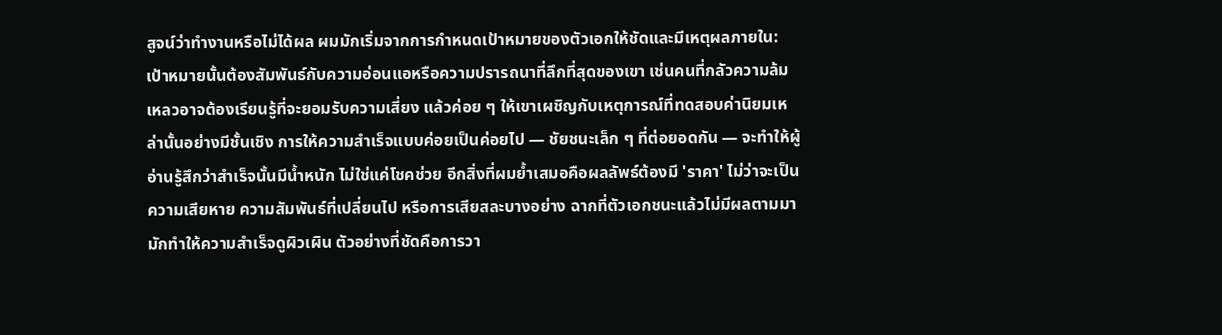สูจน์ว่าทำงานหรือไม่ได้ผล ผมมักเริ่มจากการกำหนดเป้าหมายของตัวเอกให้ชัดและมีเหตุผลภายใน: เป้าหมายนั้นต้องสัมพันธ์กับความอ่อนแอหรือความปรารถนาที่ลึกที่สุดของเขา เช่นคนที่กลัวความล้มเหลวอาจต้องเรียนรู้ที่จะยอมรับความเสี่ยง แล้วค่อย ๆ ให้เขาเผชิญกับเหตุการณ์ที่ทดสอบค่านิยมเหล่านั้นอย่างมีชั้นเชิง การให้ความสำเร็จแบบค่อยเป็นค่อยไป — ชัยชนะเล็ก ๆ ที่ต่อยอดกัน — จะทำให้ผู้อ่านรู้สึกว่าสำเร็จนั้นมีน้ำหนัก ไม่ใช่แค่โชคช่วย อีกสิ่งที่ผมย้ำเสมอคือผลลัพธ์ต้องมี 'ราคา' ไม่ว่าจะเป็นความเสียหาย ความสัมพันธ์ที่เปลี่ยนไป หรือการเสียสละบางอย่าง ฉากที่ตัวเอกชนะแล้วไม่มีผลตามมามักทำให้ความสำเร็จดูผิวเผิน ตัวอย่างที่ชัดคือการวา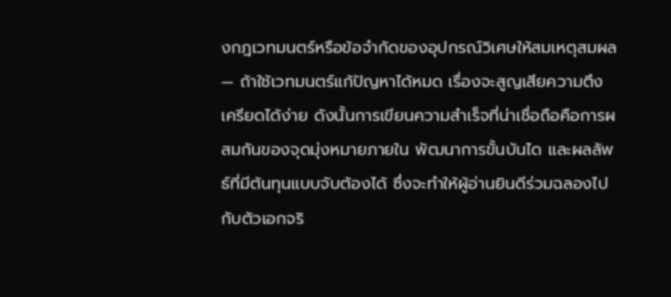งกฎเวทมนตร์หรือข้อจำกัดของอุปกรณ์วิเศษให้สมเหตุสมผล — ถ้าใช้เวทมนตร์แก้ปัญหาได้หมด เรื่องจะสูญเสียความตึงเครียดได้ง่าย ดังนั้นการเขียนความสำเร็จที่น่าเชื่อถือคือการผสมกันของจุดมุ่งหมายภายใน พัฒนาการขั้นบันได และผลลัพธ์ที่มีต้นทุนแบบจับต้องได้ ซึ่งจะทำให้ผู้อ่านยินดีร่วมฉลองไปกับตัวเอกจริ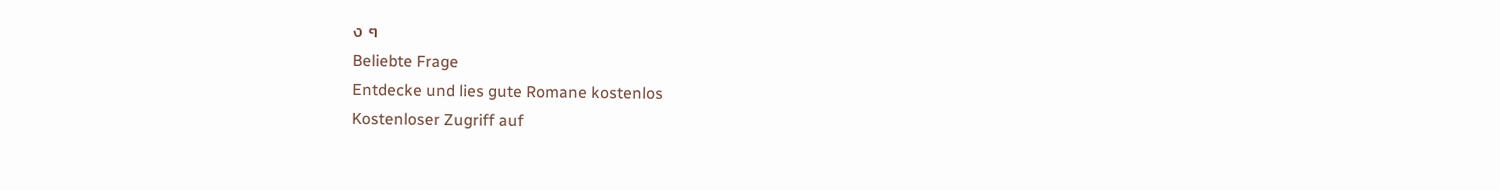ง ๆ
Beliebte Frage
Entdecke und lies gute Romane kostenlos
Kostenloser Zugriff auf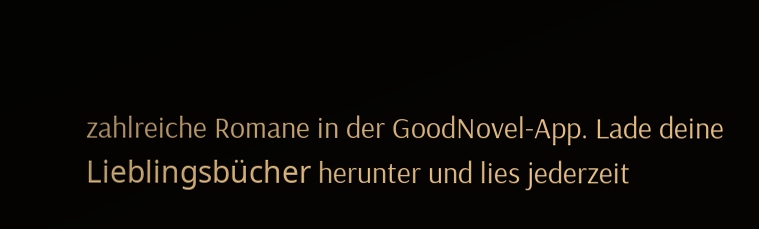zahlreiche Romane in der GoodNovel-App. Lade deine Lieblingsbücher herunter und lies jederzeit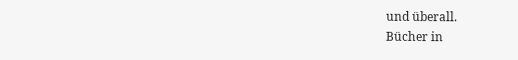und überall.
Bücher in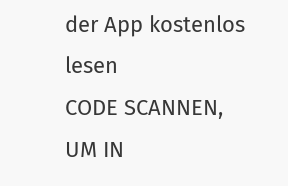der App kostenlos lesen
CODE SCANNEN, UM IN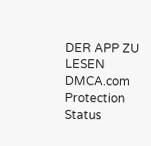DER APP ZU LESEN
DMCA.com Protection Status